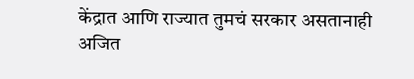केंद्रात आणि राज्यात तुमचं सरकार असतानाही अजित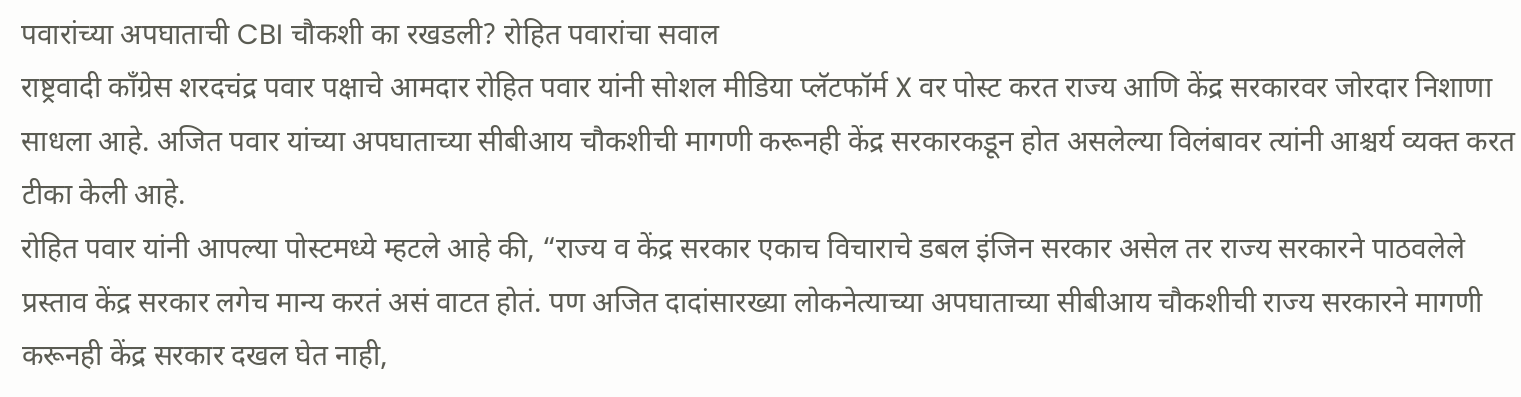पवारांच्या अपघाताची CBI चौकशी का रखडली? रोहित पवारांचा सवाल
राष्ट्रवादी काँग्रेस शरदचंद्र पवार पक्षाचे आमदार रोहित पवार यांनी सोशल मीडिया प्लॅटफॉर्म X वर पोस्ट करत राज्य आणि केंद्र सरकारवर जोरदार निशाणा साधला आहे. अजित पवार यांच्या अपघाताच्या सीबीआय चौकशीची मागणी करूनही केंद्र सरकारकडून होत असलेल्या विलंबावर त्यांनी आश्चर्य व्यक्त करत टीका केली आहे.
रोहित पवार यांनी आपल्या पोस्टमध्ये म्हटले आहे की, “राज्य व केंद्र सरकार एकाच विचाराचे डबल इंजिन सरकार असेल तर राज्य सरकारने पाठवलेले प्रस्ताव केंद्र सरकार लगेच मान्य करतं असं वाटत होतं. पण अजित दादांसारख्या लोकनेत्याच्या अपघाताच्या सीबीआय चौकशीची राज्य सरकारने मागणी करूनही केंद्र सरकार दखल घेत नाही,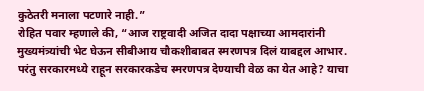कुठेतरी मनाला पटणारे नाही.”
रोहित पवार म्हणाले की, “आज राष्ट्रवादी अजित दादा पक्षाच्या आमदारांनी मुख्यमंत्र्यांची भेट घेऊन सीबीआय चौकशीबाबत स्मरणपत्र दिलं याबद्दल आभार. परंतु सरकारमध्ये राहून सरकारकडेच स्मरणपत्र देण्याची वेळ का येत आहे? याचा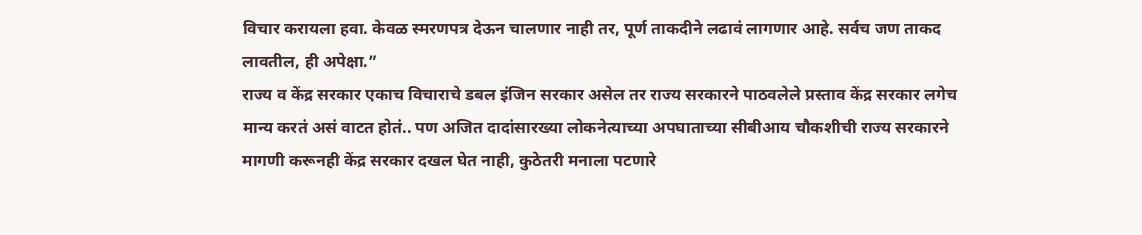विचार करायला हवा. केवळ स्मरणपत्र देऊन चालणार नाही तर, पूर्ण ताकदीने लढावं लागणार आहे. सर्वच जण ताकद लावतील, ही अपेक्षा.”
राज्य व केंद्र सरकार एकाच विचाराचे डबल इंजिन सरकार असेल तर राज्य सरकारने पाठवलेले प्रस्ताव केंद्र सरकार लगेच मान्य करतं असं वाटत होतं.. पण अजित दादांसारख्या लोकनेत्याच्या अपघाताच्या सीबीआय चौकशीची राज्य सरकारने मागणी करूनही केंद्र सरकार दखल घेत नाही, कुठेतरी मनाला पटणारे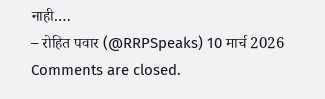नाही.…
– रोहित पवार (@RRPSpeaks) 10 मार्च 2026
Comments are closed.